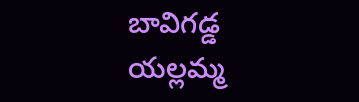బావిగడ్డ యల్లమ్మ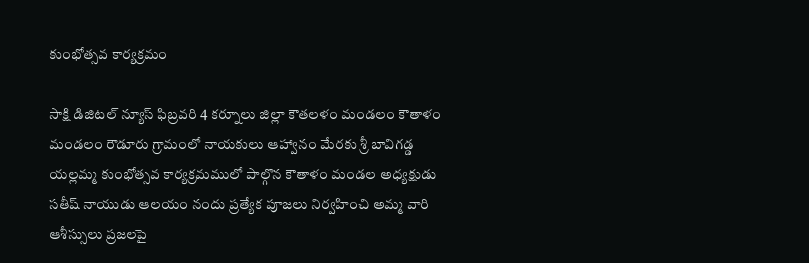కుంభోత్సవ కార్యక్రమం

సాక్షి డిజిటల్ న్యూస్ ఫిబ్రవరి 4 కర్నూలు జిల్లా కౌతలళం మండలం కౌతాళం మండలం రౌడూరు గ్రామంలో నాయకులు ఆహ్వానం మేరకు శ్రీ బావిగడ్డ యల్లమ్మ కుంభోత్సవ కార్యక్రమములో పాల్గొన కౌతాళం మండల అధ్యక్షుడు సతీష్ నాయుడు ఆలయం నందు ప్రత్యేక పూజలు నిర్వహించి అమ్మ వారి ఆశీస్సులు ప్రజలపై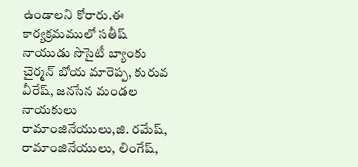ఉండాలని కోరారు.ఈ కార్యక్రమములో సతీష్ నాయుడు సొసైటీ బ్యాంకు చైర్మన్ బోయ మారెప్ప, కురువ వీరేష్, జనసేన మండల నాయకులు రామాంజినేయులు,జి. రమేష్, రామాంజినేయులు, లింగేష్,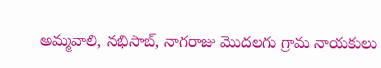అమ్మవాలి, నభిసాబ్, నాగరాజు మొదలగు గ్రామ నాయకులు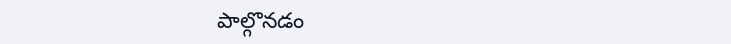పాల్గొనడం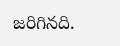జరిగినది.